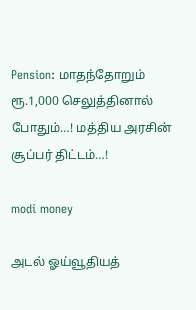Pension: மாதந்தோறும் ரூ.1,000 செலுத்தினால் போதும்…! மத்திய அரசின் சூப்பர் திட்டம்…!

modi money

அடல் ஓய்வூதியத்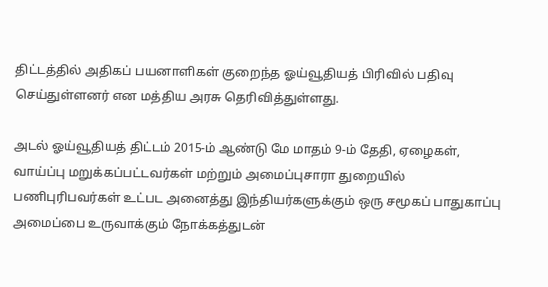திட்டத்தில் அதிகப் பயனாளிகள் குறைந்த ஓய்வூதியத் பிரிவில் பதிவு செய்துள்ளனர் என மத்திய அரசு தெரிவித்துள்ளது.

அடல் ஓய்வூதியத் திட்டம் 2015-ம் ஆண்டு மே மாதம் 9-ம் தேதி, ஏழைகள், வாய்ப்பு மறுக்கப்பட்டவர்கள் மற்றும் அமைப்புசாரா துறையில் பணிபுரிபவர்கள் உட்பட அனைத்து இந்தியர்களுக்கும் ஒரு சமூகப் பாதுகாப்பு அமைப்பை உருவாக்கும் நோக்கத்துடன்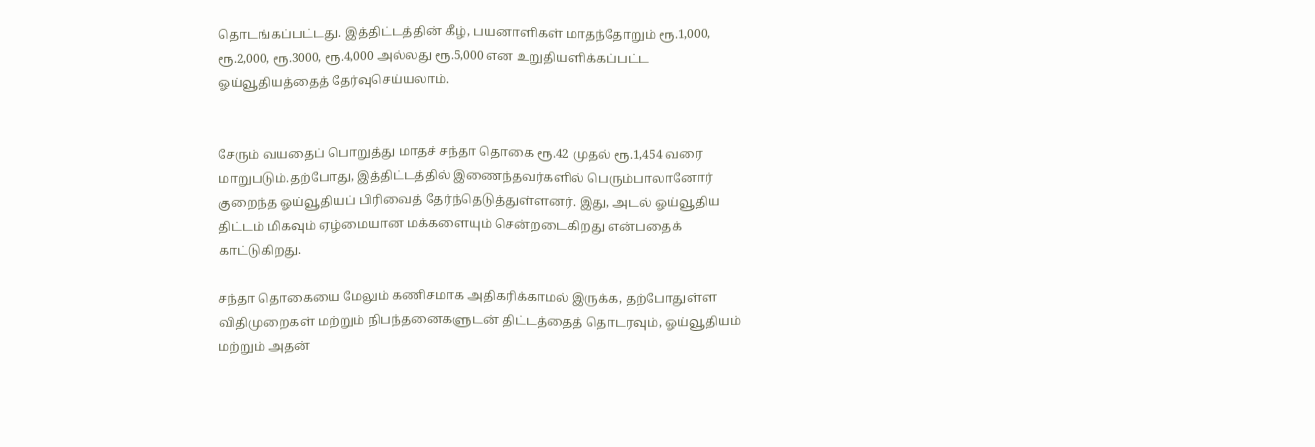தொடங்கப்பட்டது. இத்திட்டத்தின் கீழ், பயனாளிகள் மாதந்தோறும் ரூ.1,000, ரூ.2,000, ரூ.3000, ரூ.4,000 அல்லது ரூ.5,000 என உறுதியளிக்கப்பட்ட ஓய்வூதியத்தைத் தேர்வுசெய்யலாம்.


சேரும் வயதைப் பொறுத்து மாதச் சந்தா தொகை ரூ.42 முதல் ரூ.1,454 வரை மாறுபடும்.தற்போது, இத்திட்டத்தில் இணைந்தவர்களில் பெரும்பாலானோர் குறைந்த ஓய்வூதியப் பிரிவைத் தேர்ந்தெடுத்துள்ளனர். இது, அடல் ஓய்வூதிய திட்டம் மிகவும் ஏழ்மையான மக்களையும் சென்றடைகிறது என்பதைக் காட்டுகிறது.

சந்தா தொகையை மேலும் கணிசமாக அதிகரிக்காமல் இருக்க, தற்போதுள்ள விதிமுறைகள் மற்றும் நிபந்தனைகளுடன் திட்டத்தைத் தொடரவும், ஓய்வூதியம் மற்றும் அதன்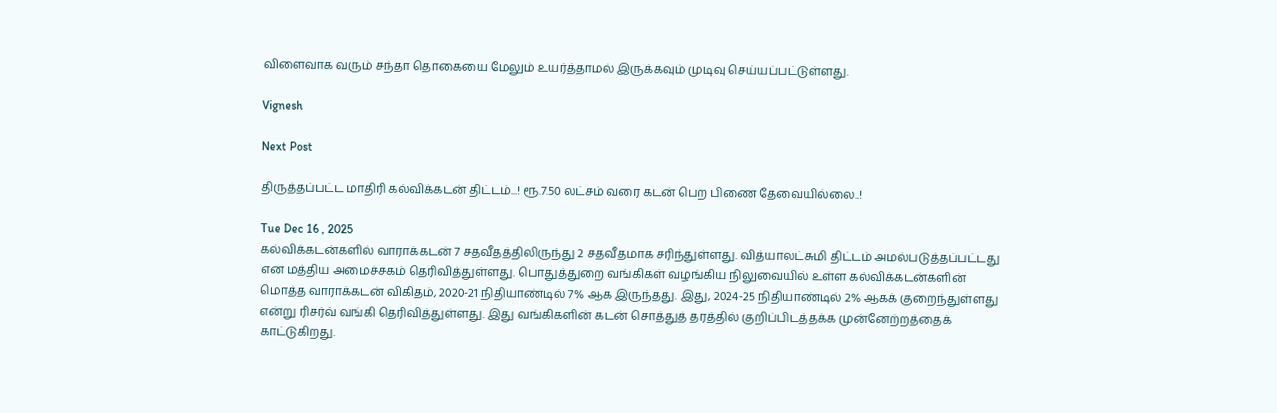விளைவாக வரும் சந்தா தொகையை மேலும் உயர்த்தாமல் இருக்கவும் முடிவு செய்யப்பட்டுள்ளது.

Vignesh

Next Post

திருத்தப்பட்ட மாதிரி கல்விக்கடன் திட்டம்...! ரூ.7.50 லட்சம் வரை கடன் பெற பிணை தேவையில்லை..!

Tue Dec 16 , 2025
கல்விக்கடன்களில் வாராக்கடன் 7 சதவீதத்திலிருந்து 2 சதவீதமாக சரிந்துள்ளது. வித்யாலட்சுமி திட்டம் அமல்படுத்தப்பட்டது என மத்திய அமைச்சகம் தெரிவித்துள்ளது. பொதுத்துறை வங்கிகள் வழங்கிய நிலுவையில் உள்ள கல்விக்கடன்களின் மொத்த வாராக்கடன் விகிதம், 2020-21 நிதியாண்டில் 7% ஆக இருந்தது. இது, 2024-25 நிதியாண்டில் 2% ஆகக் குறைந்துள்ளது என்று ரிசர்வ் வங்கி தெரிவித்துள்ளது. இது வங்கிகளின் கடன் சொத்துத் தரத்தில் குறிப்பிடத்தக்க முன்னேற்றத்தைக் காட்டுகிறது.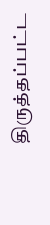திருத்தப்பட்ட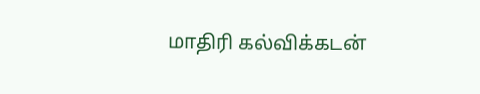மாதிரி கல்விக்கடன்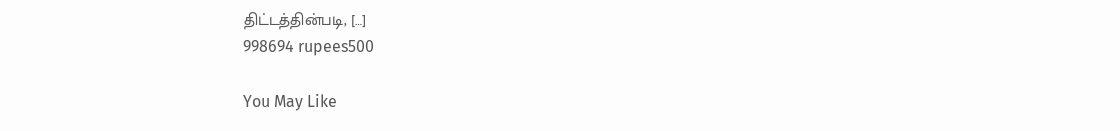திட்டத்தின்படி, […]
998694 rupees500

You May Like